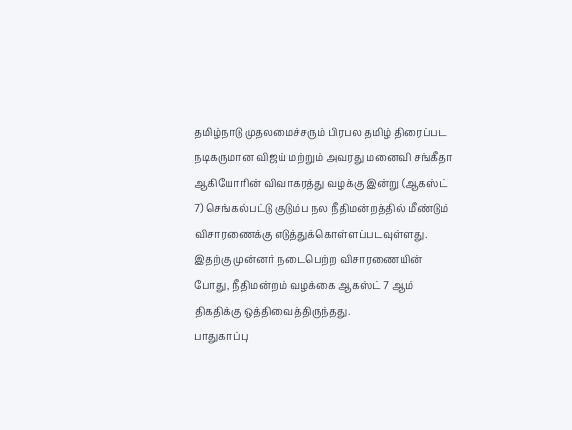தமிழ்நாடு முதலமைச்சரும் பிரபல தமிழ் திரைப்பட நடிகருமான விஜய் மற்றும் அவரது மனைவி சங்கீதா ஆகியோரின் விவாகரத்து வழக்கு இன்று (ஆகஸ்ட் 7) செங்கல்பட்டு குடும்ப நல நீதிமன்றத்தில் மீண்டும் விசாரணைக்கு எடுத்துக்கொள்ளப்படவுள்ளது.
இதற்கு முன்னர் நடைபெற்ற விசாரணையின் போது, நீதிமன்றம் வழக்கை ஆகஸ்ட் 7 ஆம் திகதிக்கு ஒத்திவைத்திருந்தது.
பாதுகாப்பு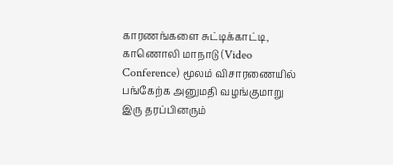காரணங்களை சுட்டிக்காட்டி, காணொலி மாநாடு (Video Conference) மூலம் விசாரணையில் பங்கேற்க அனுமதி வழங்குமாறு இரு தரப்பினரும்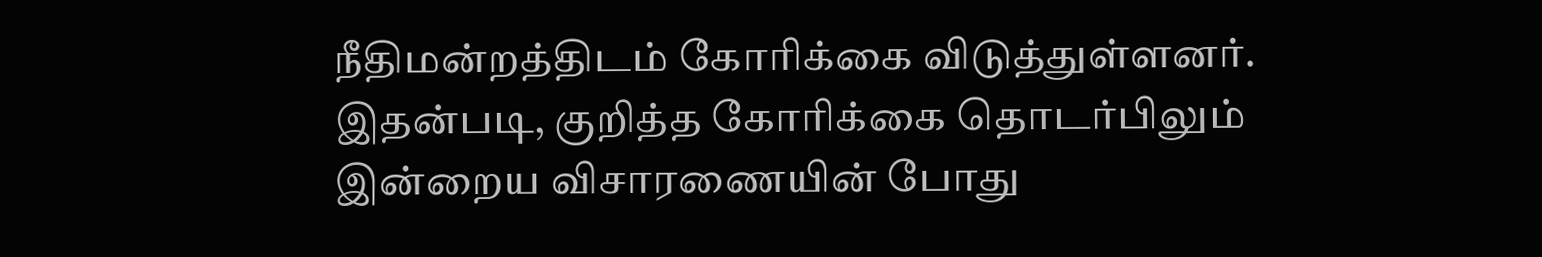நீதிமன்றத்திடம் கோரிக்கை விடுத்துள்ளனர்.
இதன்படி, குறித்த கோரிக்கை தொடர்பிலும் இன்றைய விசாரணையின் போது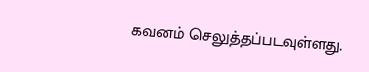கவனம் செலுத்தப்படவுள்ளது.